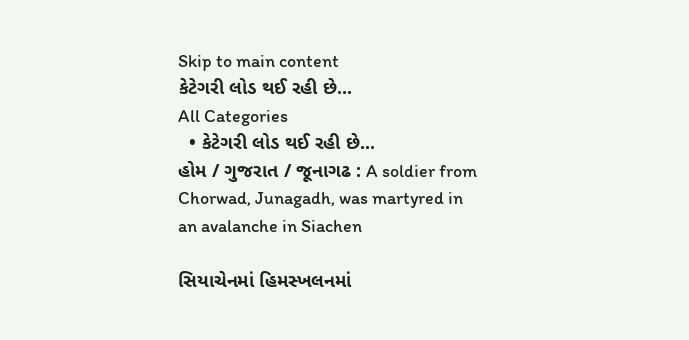Skip to main content
કેટેગરી લોડ થઈ રહી છે...
All Categories
  • કેટેગરી લોડ થઈ રહી છે...
હોમ / ગુજરાત / જૂનાગઢ : A soldier from Chorwad, Junagadh, was martyred in an avalanche in Siachen

સિયાચેનમાં હિમસ્ખલનમાં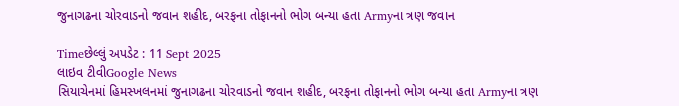જુનાગઢના ચોરવાડનો જવાન શહીદ, બરફના તોફાનનો ભોગ બન્યા હતા Armyના ત્રણ જવાન

Timeછેલ્લું અપડેટ : 11 Sept 2025
લાઇવ ટીવીGoogle News
સિયાચેનમાં હિમસ્ખલનમાં જુનાગઢના ચોરવાડનો જવાન શહીદ, બરફના તોફાનનો ભોગ બન્યા હતા Armyના ત્રણ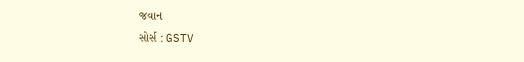જવાન
સોર્સ : GSTV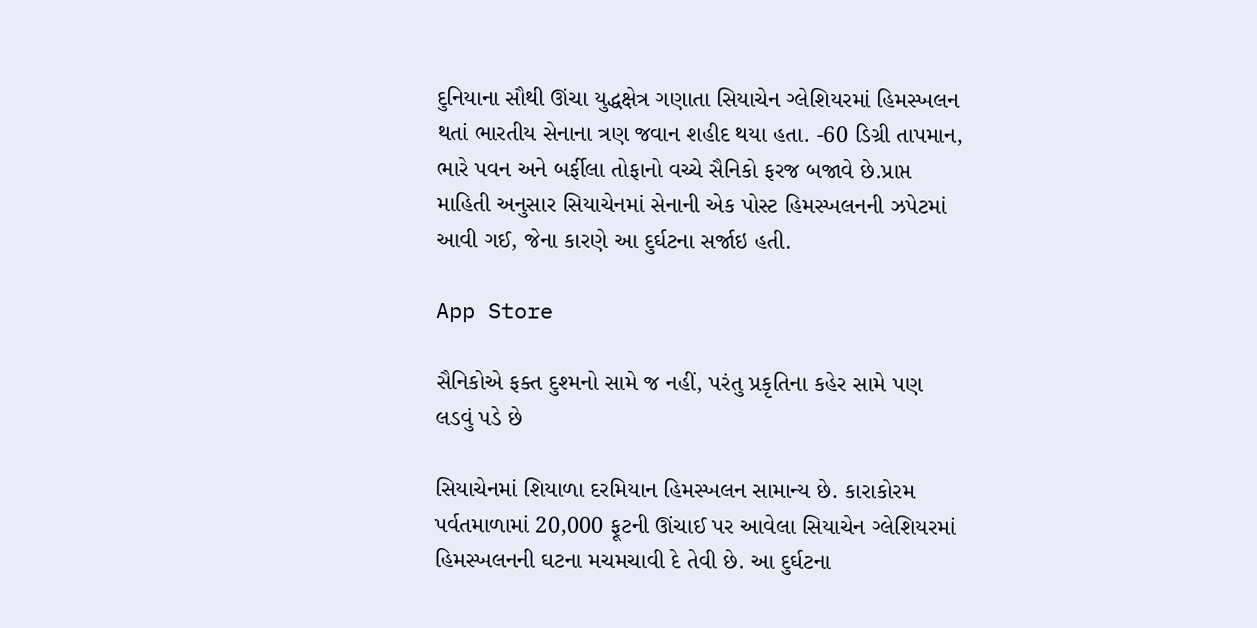દુનિયાના સૌથી ઊંચા યુદ્ધક્ષેત્ર ગણાતા સિયાચેન ગ્લેશિયરમાં હિમસ્ખલન થતાં ભારતીય સેનાના ત્રણ જવાન શહીદ થયા હતા. -60 ડિગ્રી તાપમાન, ભારે પવન અને બર્ફીલા તોફાનો વચ્ચે સૈનિકો ફરજ બજાવે છે.પ્રાપ્ત માહિતી અનુસાર સિયાચેનમાં સેનાની એક પોસ્ટ હિમસ્ખલનની ઝપેટમાં આવી ગઈ, જેના કારણે આ દુર્ઘટના સર્જાઇ હતી.

App Store

સૈનિકોએ ફક્ત દુશ્મનો સામે જ નહીં, પરંતુ પ્રકૃતિના કહેર સામે પણ લડવું પડે છે

સિયાચેનમાં શિયાળા દરમિયાન હિમસ્ખલન સામાન્ય છે. કારાકોરમ પર્વતમાળામાં 20,000 ફૂટની ઊંચાઈ પર આવેલા સિયાચેન ગ્લેશિયરમાં હિમસ્ખલનની ઘટના મચમચાવી દે તેવી છે. આ દુર્ઘટના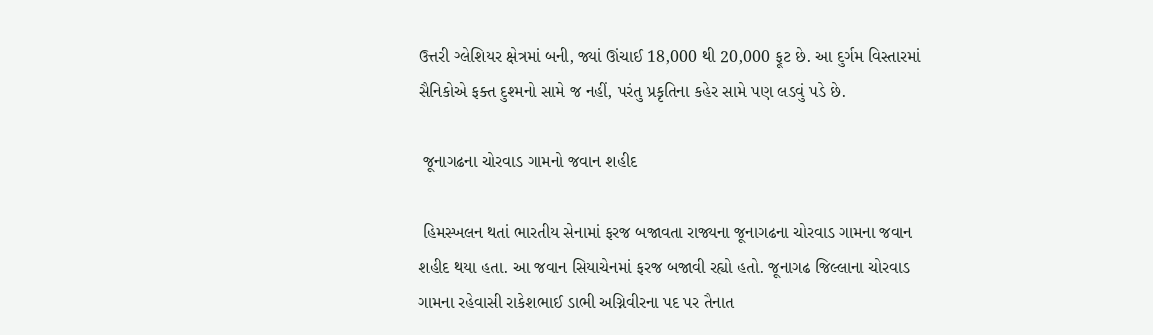ઉત્તરી ગ્લેશિયર ક્ષેત્રમાં બની, જ્યાં ઊંચાઈ 18,000 થી 20,000 ફૂટ છે. આ દુર્ગમ વિસ્તારમાં સૈનિકોએ ફક્ત દુશ્મનો સામે જ નહીં, પરંતુ પ્રકૃતિના કહેર સામે પણ લડવું પડે છે.

 જૂનાગઢના ચોરવાડ ગામનો જવાન શહીદ

 હિમસ્ખલન થતાં ભારતીય સેનામાં ફરજ બજાવતા રાજ્યના જૂનાગઢના ચોરવાડ ગામના જવાન શહીદ થયા હતા. આ જવાન સિયાચેનમાં ફરજ બજાવી રહ્યો હતો. જૂનાગઢ જિલ્લાના ચોરવાડ ગામના રહેવાસી રાકેશભાઈ ડાભી અગ્નિવીરના પદ પર તૈનાત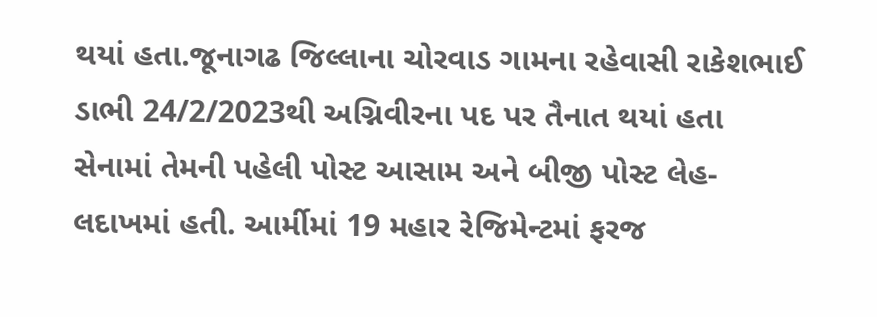થયાં હતા.જૂનાગઢ જિલ્લાના ચોરવાડ ગામના રહેવાસી રાકેશભાઈ ડાભી 24/2/2023થી અગ્નિવીરના પદ પર તૈનાત થયાં હતા સેનામાં તેમની પહેલી પોસ્ટ આસામ અને બીજી પોસ્ટ લેહ- લદાખમાં હતી. આર્મીમાં 19 મહાર રેજિમેન્ટમાં ફરજ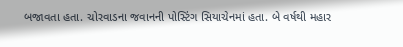બજાવતા હતા. ચોરવાડના જવાનની પોસ્ટિંગ સિયાચેનમાં હતા. બે વર્ષથી મહાર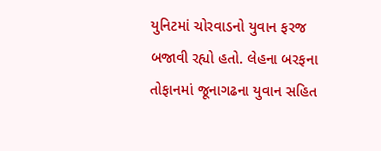યુનિટમાં ચોરવાડનો યુવાન ફરજ બજાવી રહ્યો હતો. લેહના બરફના તોફાનમાં જૂનાગઢના યુવાન સહિત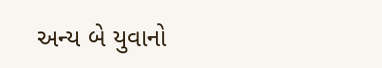અન્ય બે યુવાનો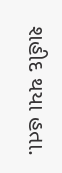શહીદ થયા હતા.